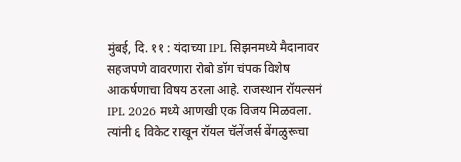मुंबई, दि. ११ : यंदाच्या IPL सिझनमध्ये मैदानावर सहजपणे वावरणारा रोबो डॉग चंपक विशेष आकर्षणाचा विषय ठरला आहे. राजस्थान रॉयल्सनं IPL 2026 मध्ये आणखी एक विजय मिळवला. त्यांनी ६ विकेट राखून रॉयल चॅलेंजर्स बेंगळुरूचा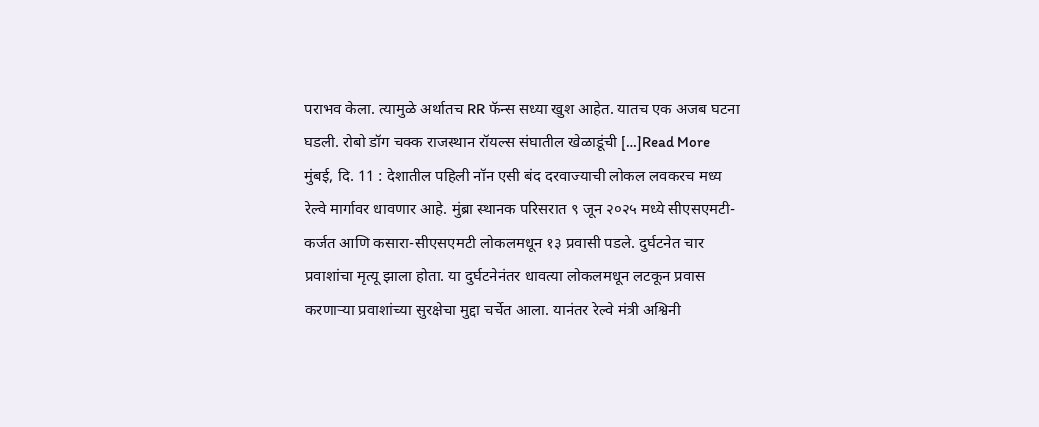पराभव केला. त्यामुळे अर्थातच RR फॅन्स सध्या खुश आहेत. यातच एक अजब घटना घडली. रोबो डॉग चक्क राजस्थान रॉयल्स संघातील खेळाडूंची […]Read More
मुंबई, दि. 11 : देशातील पहिली नॉन एसी बंद दरवाज्याची लोकल लवकरच मध्य रेल्वे मार्गावर धावणार आहे. मुंब्रा स्थानक परिसरात ९ जून २०२५ मध्ये सीएसएमटी-कर्जत आणि कसारा-सीएसएमटी लोकलमधून १३ प्रवासी पडले. दुर्घटनेत चार प्रवाशांचा मृत्यू झाला होता. या दुर्घटनेनंतर धावत्या लोकलमधून लटकून प्रवास करणाऱ्या प्रवाशांच्या सुरक्षेचा मुद्दा चर्चेत आला. यानंतर रेल्वे मंत्री अश्विनी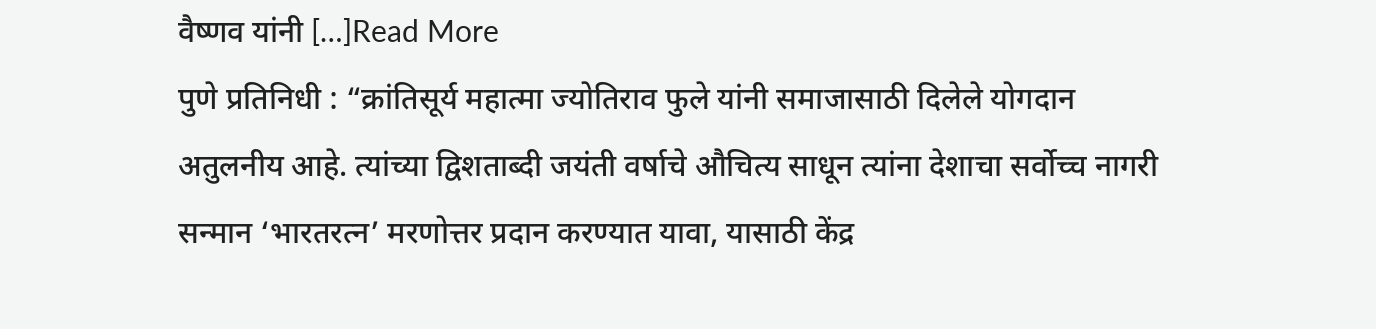वैष्णव यांनी […]Read More
पुणे प्रतिनिधी : “क्रांतिसूर्य महात्मा ज्योतिराव फुले यांनी समाजासाठी दिलेले योगदान अतुलनीय आहे. त्यांच्या द्विशताब्दी जयंती वर्षाचे औचित्य साधून त्यांना देशाचा सर्वोच्च नागरी सन्मान ‘भारतरत्न’ मरणोत्तर प्रदान करण्यात यावा, यासाठी केंद्र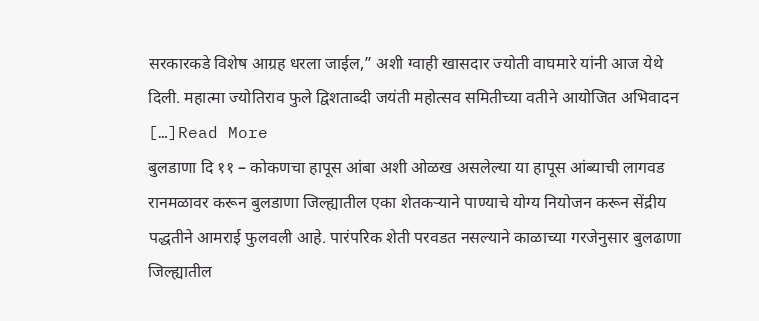सरकारकडे विशेष आग्रह धरला जाईल,” अशी ग्वाही खासदार ज्योती वाघमारे यांनी आज येथे दिली. महात्मा ज्योतिराव फुले द्विशताब्दी जयंती महोत्सव समितीच्या वतीने आयोजित अभिवादन […]Read More
बुलडाणा दि ११ – कोकणचा हापूस आंबा अशी ओळख असलेल्या या हापूस आंब्याची लागवड रानमळावर करून बुलडाणा जिल्ह्यातील एका शेतकऱ्याने पाण्याचे योग्य नियोजन करून सेंद्रीय पद्धतीने आमराई फुलवली आहे. पारंपरिक शेती परवडत नसल्याने काळाच्या गरजेनुसार बुलढाणा जिल्ह्यातील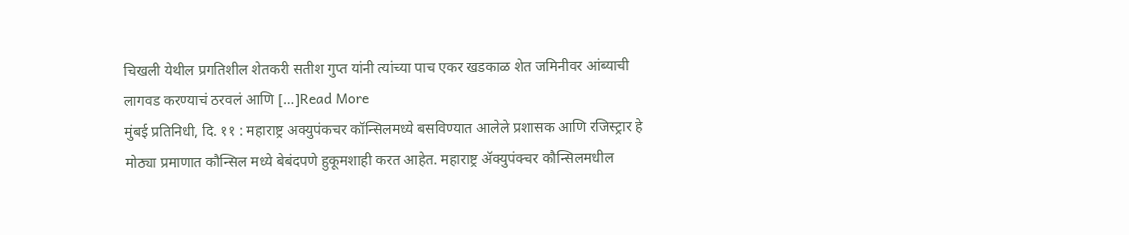चिखली येथील प्रगतिशील शेतकरी सतीश गुप्त यांनी त्यांच्या पाच एकर खडकाळ शेत जमिनीवर आंब्याची लागवड करण्याचं ठरवलं आणि […]Read More
मुंबई प्रतिनिधी, दि. ११ : महाराष्ट्र अक्युपंकचर कॉन्सिलमध्ये बसविण्यात आलेले प्रशासक आणि रजिस्ट्रार हे मोठ्या प्रमाणात कौन्सिल मध्ये बेबंदपणे हुकूमशाही करत आहेत. महाराष्ट्र ॲक्युपंक्चर कौन्सिलमधील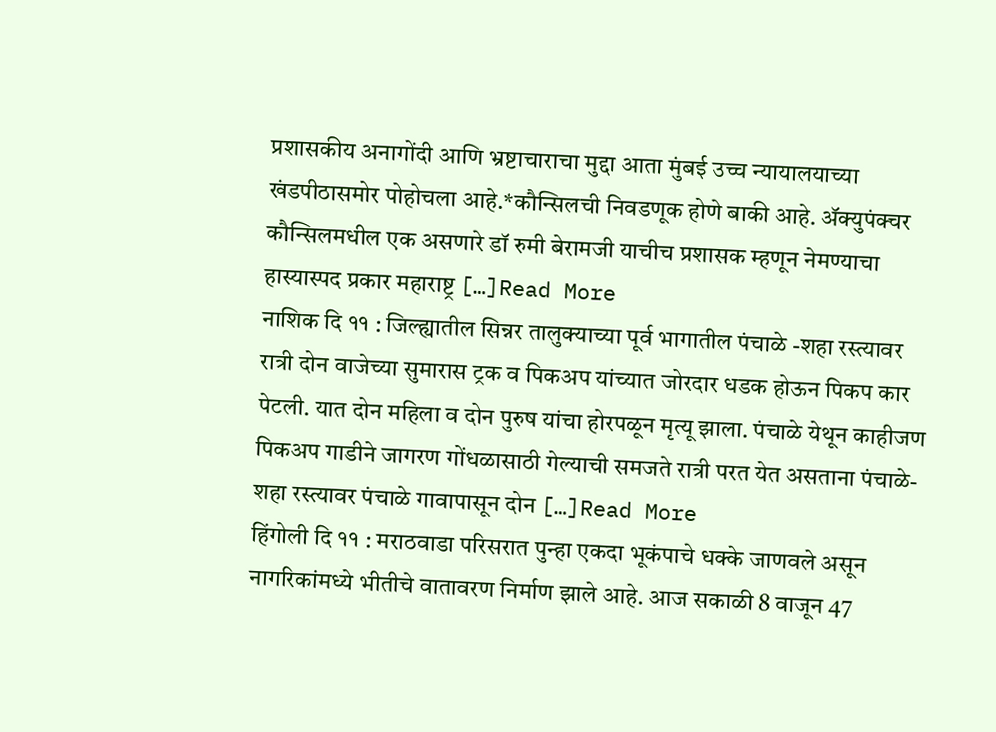प्रशासकीय अनागोंदी आणि भ्रष्टाचाराचा मुद्दा आता मुंबई उच्च न्यायालयाच्या खंडपीठासमोर पोहोचला आहे.*कौन्सिलची निवडणूक होणे बाकी आहे. ॲक्युपंक्चर कौन्सिलमधील एक असणारे डॉ रुमी बेरामजी याचीच प्रशासक म्हणून नेमण्याचा हास्यास्पद प्रकार महाराष्ट्र […]Read More
नाशिक दि ११ : जिल्ह्यातील सिन्नर तालुक्याच्या पूर्व भागातील पंचाळे -शहा रस्त्यावर रात्री दोन वाजेच्या सुमारास ट्रक व पिकअप यांच्यात जोरदार धडक होऊन पिकप कार पेटली. यात दोन महिला व दोन पुरुष यांचा होरपळून मृत्यू झाला. पंचाळे येथून काहीजण पिकअप गाडीने जागरण गोंधळासाठी गेल्याची समजते रात्री परत येत असताना पंचाळे- शहा रस्त्यावर पंचाळे गावापासून दोन […]Read More
हिंगोली दि ११ : मराठवाडा परिसरात पुन्हा एकदा भूकंपाचे धक्के जाणवले असून नागरिकांमध्ये भीतीचे वातावरण निर्माण झाले आहे. आज सकाळी 8 वाजून 47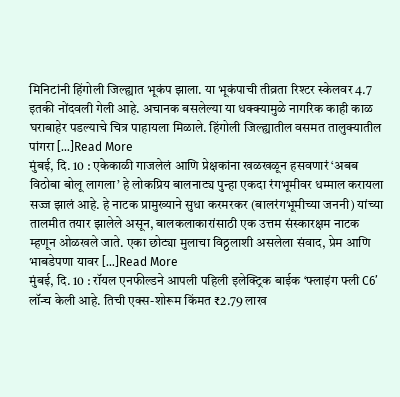मिनिटांनी हिंगोली जिल्ह्यात भूकंप झाला. या भूकंपाची तीव्रता रिश्टर स्केलवर 4.7 इतकी नोंदवली गेली आहे. अचानक बसलेल्या या धक्क्यामुळे नागरिक काही काळ घराबाहेर पडल्याचे चित्र पाहायला मिळाले. हिंगोली जिल्ह्यातील वसमत तालुक्यातील पांगरा […]Read More
मुंबई, दि. 10 : एकेकाळी गाजलेलं आणि प्रेक्षकांना खळखळून हसवणारं ‘अबब विठोबा बोलू लागला’ हे लोकप्रिय बालनाट्य पुन्हा एकदा रंगभूमीवर धम्माल करायला सज्ज झालं आहे. हे नाटक प्रामुख्याने सुधा करमरकर (बालरंगभूमीच्या जननी) यांच्या तालमीत तयार झालेले असून, बालकलाकारांसाठी एक उत्तम संस्कारक्षम नाटक म्हणून ओळखले जाते. एका छोट्या मुलाचा विठ्ठलाशी असलेला संवाद, प्रेम आणि भाबडेपणा यावर […]Read More
मुंबई, दि. 10 : रॉयल एनफील्डने आपली पहिली इलेक्ट्रिक बाईक ‘फ्लाइंग फ्ली C6’ लॉन्च केली आहे. तिची एक्स-शोरूम किंमत ₹2.79 लाख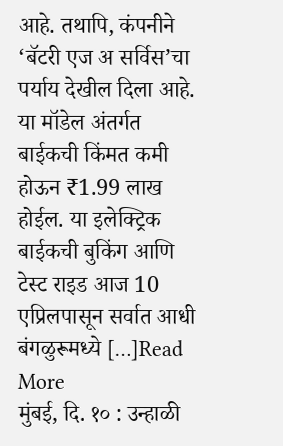आहे. तथापि, कंपनीने ‘बॅटरी एज अ सर्विस’चा पर्याय देखील दिला आहे. या मॉडेल अंतर्गत बाईकची किंमत कमी होऊन ₹1.99 लाख होईल. या इलेक्ट्रिक बाईकची बुकिंग आणि टेस्ट राइड आज 10 एप्रिलपासून सर्वात आधी बंगळुरूमध्ये […]Read More
मुंबई, दि. १० : उन्हाळी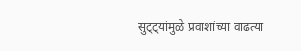सुट्ट्यांमुळे प्रवाशांच्या वाढत्या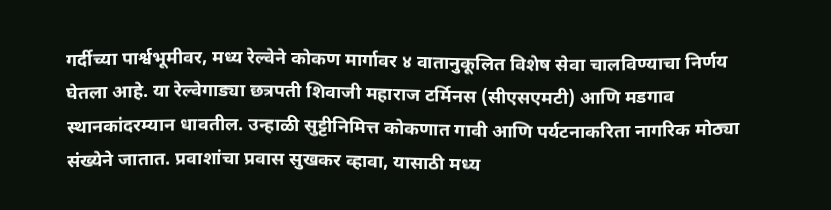गर्दीच्या पार्श्वभूमीवर, मध्य रेल्वेने कोकण मार्गावर ४ वातानुकूलित विशेष सेवा चालविण्याचा निर्णय घेतला आहे. या रेल्वेगाड्या छत्रपती शिवाजी महाराज टर्मिनस (सीएसएमटी) आणि मडगाव स्थानकांदरम्यान धावतील. उन्हाळी सुट्टीनिमित्त कोकणात गावी आणि पर्यटनाकरिता नागरिक मोठ्या संख्येने जातात. प्रवाशांचा प्रवास सुखकर व्हावा, यासाठी मध्य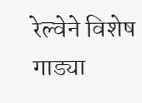रेल्वेने विशेष गाड्या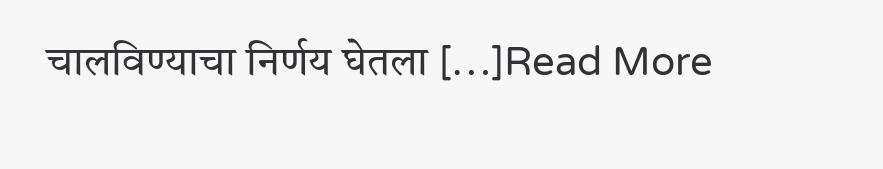चालविण्याचा निर्णय घेतला […]Read More